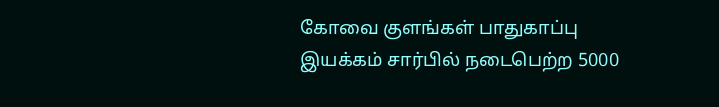கோவை குளங்கள் பாதுகாப்பு இயக்கம் சார்பில் நடைபெற்ற 5000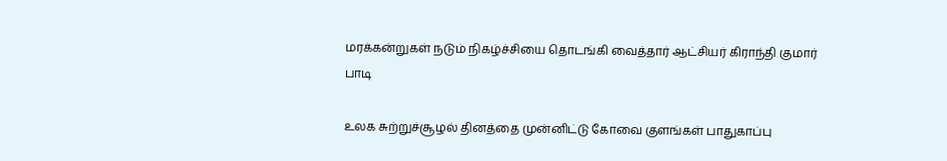மரக்கன்றுகள் நடும் நிகழ்ச்சியை தொடங்கி வைத்தார் ஆட்சியர் கிராந்தி குமார் பாடி

உலக சுற்றுச்சூழல் தினத்தை முன்னிட்டு கோவை குளங்கள் பாதுகாப்பு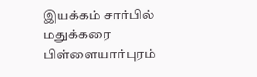இயக்கம் சார்பில் மதுக்கரை பிள்ளையார்புரம்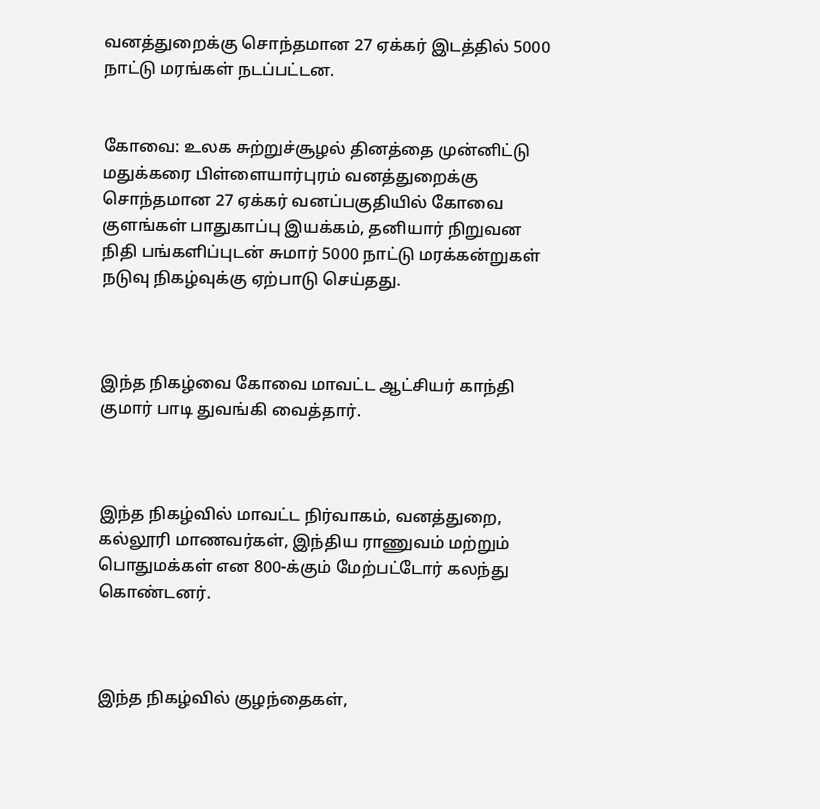வனத்துறைக்கு சொந்தமான 27 ஏக்கர் இடத்தில் 5000 நாட்டு மரங்கள் நடப்பட்டன.


கோவை: உலக சுற்றுச்சூழல் தினத்தை முன்னிட்டு மதுக்கரை பிள்ளையார்புரம் வனத்துறைக்கு சொந்தமான 27 ஏக்கர் வனப்பகுதியில் கோவை குளங்கள் பாதுகாப்பு இயக்கம், தனியார் நிறுவன நிதி பங்களிப்புடன் சுமார் 5000 நாட்டு மரக்கன்றுகள் நடுவு நிகழ்வுக்கு ஏற்பாடு செய்தது.



இந்த நிகழ்வை கோவை மாவட்ட ஆட்சியர் காந்தி குமார் பாடி துவங்கி வைத்தார்.



இந்த நிகழ்வில் மாவட்ட நிர்வாகம், வனத்துறை, கல்லூரி மாணவர்கள், இந்திய ராணுவம் மற்றும் பொதுமக்கள் என 800-க்கும் மேற்பட்டோர் கலந்து கொண்டனர்.



இந்த நிகழ்வில் குழந்தைகள்,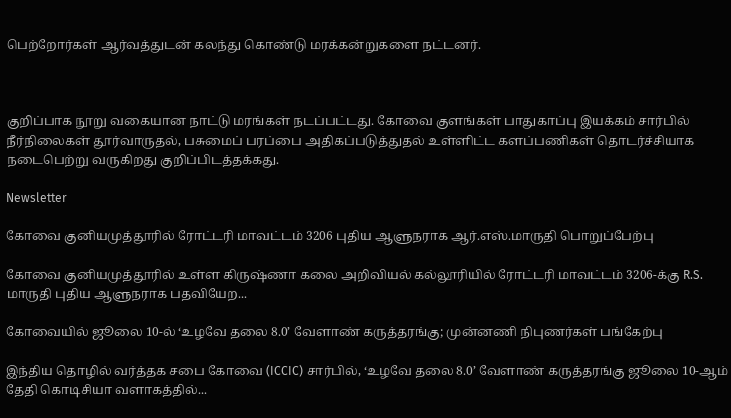பெற்றோர்கள் ஆர்வத்துடன் கலந்து கொண்டு மரக்கன்றுகளை நட்டனர்.



குறிப்பாக நூறு வகையான நாட்டு மரங்கள் நடப்பட்டது. கோவை குளங்கள் பாதுகாப்பு இயக்கம் சார்பில் நீர்நிலைகள் தூர்வாருதல், பசுமைப் பரப்பை அதிகப்படுத்துதல் உள்ளிட்ட களப்பணிகள் தொடர்ச்சியாக நடைபெற்று வருகிறது குறிப்பிடத்தக்கது.

Newsletter

கோவை குனியமுத்தூரில் ரோட்டரி மாவட்டம் 3206 புதிய ஆளுநராக ஆர்.எஸ்.மாருதி பொறுப்பேற்பு

கோவை குனியமுத்தூரில் உள்ள கிருஷ்ணா கலை அறிவியல் கல்லூரியில் ரோட்டரி மாவட்டம் 3206-க்கு R.S. மாருதி புதிய ஆளுநராக பதவியேற...

கோவையில் ஜூலை 10-ல் ‘உழவே தலை 8.0’ வேளாண் கருத்தரங்கு; முன்னணி நிபுணர்கள் பங்கேற்பு

இந்திய தொழில் வர்த்தக சபை கோவை (ICCIC) சார்பில், ‘உழவே தலை 8.0’ வேளாண் கருத்தரங்கு ஜூலை 10-ஆம் தேதி கொடிசியா வளாகத்தில்...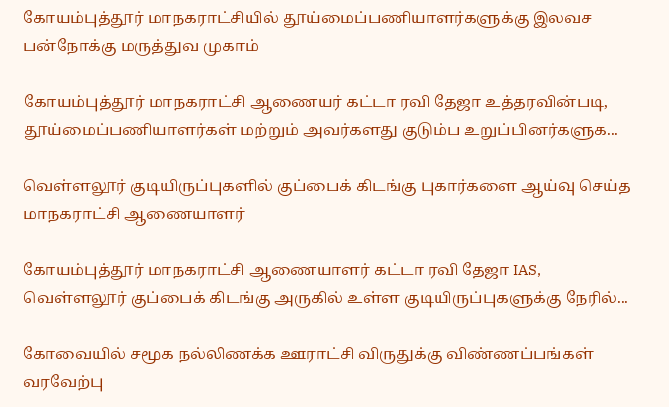கோயம்புத்தூர் மாநகராட்சியில் தூய்மைப்பணியாளர்களுக்கு இலவச பன்நோக்கு மருத்துவ முகாம்

கோயம்புத்தூர் மாநகராட்சி ஆணையர் கட்டா ரவி தேஜா உத்தரவின்படி, தூய்மைப்பணியாளர்கள் மற்றும் அவர்களது குடும்ப உறுப்பினர்களுக...

வெள்ளலூர் குடியிருப்புகளில் குப்பைக் கிடங்கு புகார்களை ஆய்வு செய்த மாநகராட்சி ஆணையாளர்

கோயம்புத்தூர் மாநகராட்சி ஆணையாளர் கட்டா ரவி தேஜா IAS, வெள்ளலூர் குப்பைக் கிடங்கு அருகில் உள்ள குடியிருப்புகளுக்கு நேரில்...

கோவையில் சமூக நல்லிணக்க ஊராட்சி விருதுக்கு விண்ணப்பங்கள் வரவேற்பு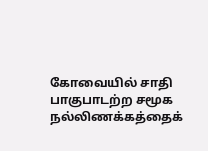கோவையில் சாதி பாகுபாடற்ற சமூக நல்லிணக்கத்தைக்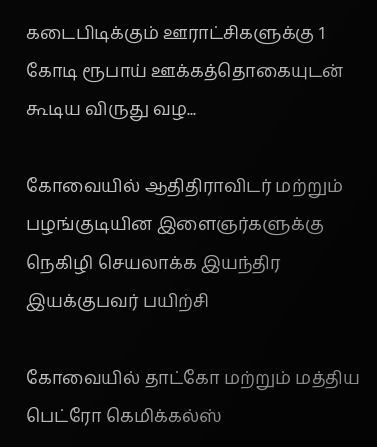கடைபிடிக்கும் ஊராட்சிகளுக்கு 1 கோடி ரூபாய் ஊக்கத்தொகையுடன் கூடிய விருது வழ...

கோவையில் ஆதிதிராவிடர் மற்றும் பழங்குடியின இளைஞர்களுக்கு நெகிழி செயலாக்க இயந்திர இயக்குபவர் பயிற்சி

கோவையில் தாட்கோ மற்றும் மத்திய பெட்ரோ கெமிக்கல்ஸ்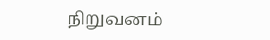நிறுவனம்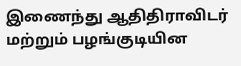இணைந்து ஆதிதிராவிடர் மற்றும் பழங்குடியின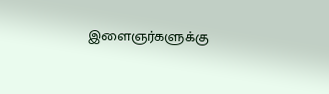இளைஞர்களுக்கு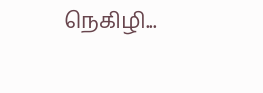நெகிழி...